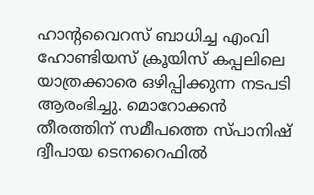ഹാന്റവൈറസ് ബാധിച്ച എംവി ഹോണ്ടിയസ് ക്രൂയിസ് കപ്പലിലെ യാത്രക്കാരെ ഒഴിപ്പിക്കുന്ന നടപടി ആരംഭിച്ചു. മൊറോക്കൻ തീരത്തിന് സമീപത്തെ സ്പാനിഷ് ദ്വീപായ ടെനറൈഫിൽ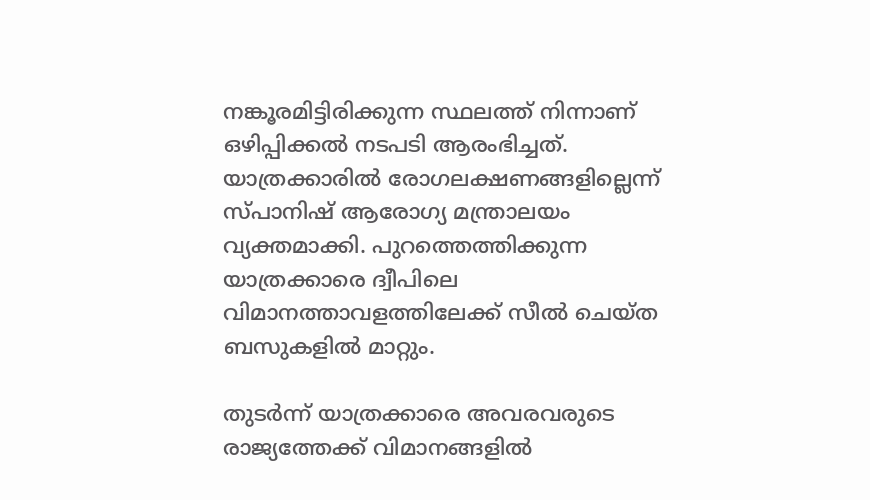നങ്കൂരമിട്ടിരിക്കുന്ന സ്ഥലത്ത് നിന്നാണ് ഒഴിപ്പിക്കൽ നടപടി ആരംഭിച്ചത്. യാത്രക്കാരിൽ രോഗലക്ഷണങ്ങളില്ലെന്ന് സ്പാനിഷ് ആരോഗ്യ മന്ത്രാലയം വ്യക്തമാക്കി. പുറത്തെത്തിക്കുന്ന യാത്രക്കാരെ ദ്വീപിലെ വിമാനത്താവളത്തിലേക്ക് സീൽ ചെയ്ത ബസുകളിൽ മാറ്റും.

തുടർന്ന് യാത്രക്കാരെ അവരവരുടെ രാജ്യത്തേക്ക് വിമാനങ്ങളിൽ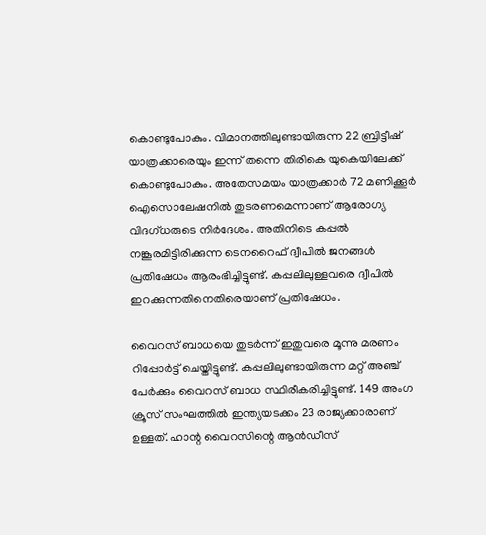കൊണ്ടുപോകും. വിമാനത്തിലുണ്ടായിരുന്ന 22 ബ്രിട്ടീഷ് യാത്രക്കാരെയും ഇന്ന് തന്നെ തിരികെ യുകെയിലേക്ക് കൊണ്ടുപോകും. അതേസമയം യാത്രക്കാർ 72 മണിക്കൂർ ഐസൊലേഷനിൽ തുടരണമെന്നാണ് ആരോഗ്യ വിദഗ്ധരുടെ നിർദേശം. അതിനിടെ കപ്പൽ നങ്കൂരമിട്ടിരിക്കുന്ന ടെനറൈഫ് ദ്വീപിൽ ജനങ്ങൾ പ്രതിഷേധം ആരംഭിച്ചിട്ടുണ്ട്. കപ്പലിലുള്ളവരെ ദ്വീപിൽ ഇറക്കുന്നതിനെതിരെയാണ് പ്രതിഷേധം.

വൈറസ് ബാധയെ തുടർന്ന് ഇതുവരെ മൂന്നു മരണം റിപ്പോർട്ട് ചെയ്തിട്ടുണ്ട്. കപ്പലിലുണ്ടായിരുന്ന മറ്റ് അഞ്ച് പേർക്കും വൈറസ് ബാധ സ്ഥിരീകരിച്ചിട്ടുണ്ട്. 149 അംഗ ക്രൂസ് സംഘത്തിൽ ഇന്ത്യയടക്കം 23 രാജ്യക്കാരാണ് ഉള്ളത്. ഹാന്റ വൈറസിന്റെ ആൻഡീസ്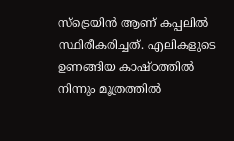സ്‌ട്രെയിൻ ആണ് കപ്പലിൽ സ്ഥിരീകരിച്ചത്. എലികളുടെ ഉണങ്ങിയ കാഷ്ഠത്തിൽ നിന്നും മൂത്രത്തിൽ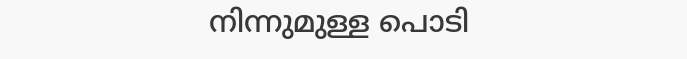നിന്നുമുള്ള പൊടി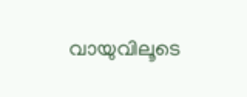വായുവിലൂടെ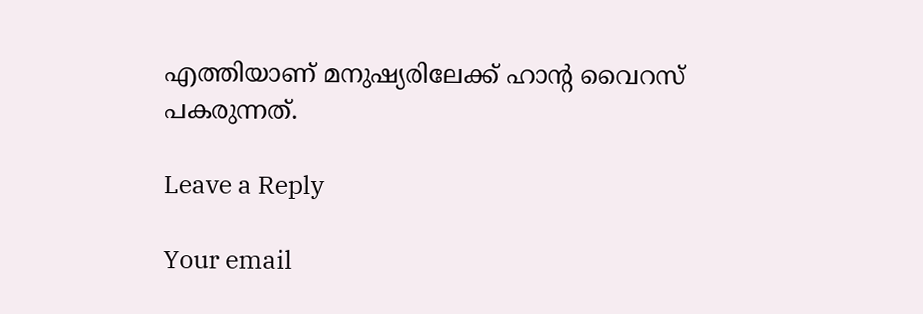എത്തിയാണ് മനുഷ്യരിലേക്ക് ഹാന്റ വൈറസ് പകരുന്നത്.

Leave a Reply

Your email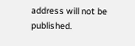address will not be published.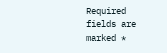Required fields are marked *